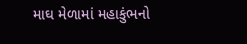માઘ મેળામાં મહાકુંભનો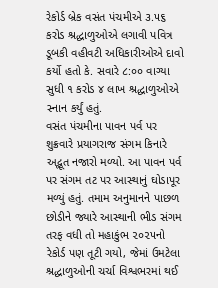રેકોર્ડ બ્રેક વસંત પંચમીએ ૩.૫૬ કરોડ શ્રદ્ધાળુઓએ લગાવી પવિત્ર ડૂબકી વહીવટી અધિકારીઓએ દાવો કર્યો હતો કે. સવારે ૮:૦૦ વાગ્યા સુધી ૧ કરોડ ૪ લાખ શ્રદ્ધાળુઓએ સ્નાન કર્યું હતું.
વસંત પંચમીના પાવન પર્વ પર શુક્રવારે પ્રયાગરાજ સંગમ કિનારે અદ્ભૂત નજારો મળ્યો. આ પાવન પર્વ પર સંગમ તટ પર આસ્થાનું ઘોડાપૂર મળ્યું હતું. તમામ અનુમાનને પાછળ છોડીને જ્યારે આસ્થાની ભીડ સંગમ તરફ વધી તો મહાકુંભ ૨૦૨૫નો રેકોર્ડ પણ તૂટી ગયો, જેમાં ઉમટેલા શ્રદ્ધાળુઓની ચર્ચા વિશ્વભરમાં થઈ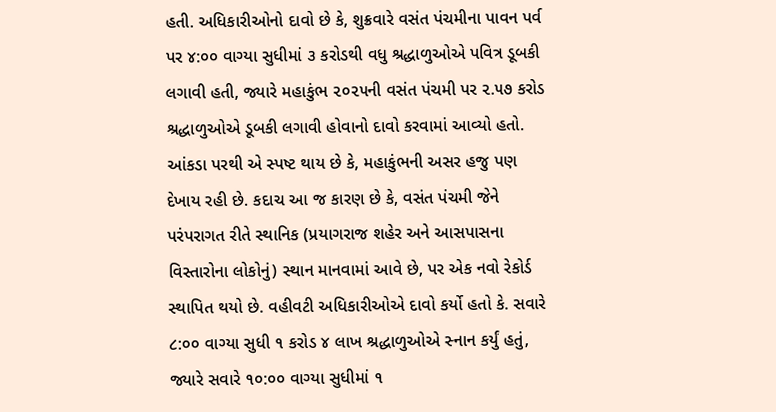હતી. અધિકારીઓનો દાવો છે કે, શુક્રવારે વસંત પંચમીના પાવન પર્વ પર ૪:૦૦ વાગ્યા સુધીમાં ૩ કરોડથી વધુ શ્રદ્ધાળુઓએ પવિત્ર ડૂબકી લગાવી હતી, જ્યારે મહાકુંભ ૨૦૨૫ની વસંત પંચમી પર ૨.૫૭ કરોડ શ્રદ્ધાળુઓએ ડૂબકી લગાવી હોવાનો દાવો કરવામાં આવ્યો હતો.
આંકડા પરથી એ સ્પષ્ટ થાય છે કે, મહાકુંભની અસર હજુ પણ દેખાય રહી છે. કદાચ આ જ કારણ છે કે, વસંત પંચમી જેને પરંપરાગત રીતે સ્થાનિક (પ્રયાગરાજ શહેર અને આસપાસના વિસ્તારોના લોકોનું) સ્થાન માનવામાં આવે છે, પર એક નવો રેકોર્ડ સ્થાપિત થયો છે. વહીવટી અધિકારીઓએ દાવો કર્યો હતો કે. સવારે ૮:૦૦ વાગ્યા સુધી ૧ કરોડ ૪ લાખ શ્રદ્ધાળુઓએ સ્નાન કર્યું હતું, જ્યારે સવારે ૧૦:૦૦ વાગ્યા સુધીમાં ૧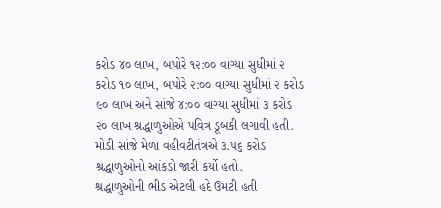કરોડ ૪૦ લાખ, બપોરે ૧૨:૦૦ વાગ્યા સુધીમાં ૨ કરોડ ૧૦ લાખ, બપોરે ૨:૦૦ વાગ્યા સુધીમાં ૨ કરોડ ૯૦ લાખ અને સાંજે ૪:૦૦ વાગ્યા સુધીમાં ૩ કરોડ ૨૦ લાખ શ્રદ્ધાળુઓએ પવિત્ર ડૂબકી લગાવી હતી. મોડી સાંજે મેળા વહીવટીતંત્રએ ૩.૫૬ કરોડ શ્રદ્ધાળુઓનો આંકડો જારી કર્યો હતો.
શ્રદ્ધાળુઓની ભીડ એટલી હદે ઉમટી હતી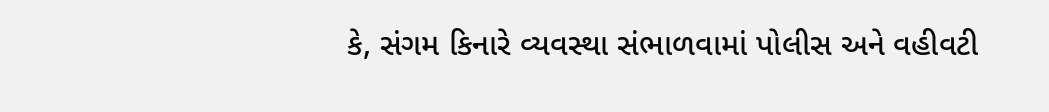કે, સંગમ કિનારે વ્યવસ્થા સંભાળવામાં પોલીસ અને વહીવટી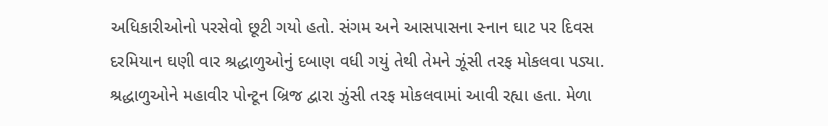અધિકારીઓનો પરસેવો છૂટી ગયો હતો. સંગમ અને આસપાસના સ્નાન ઘાટ પર દિવસ દરમિયાન ઘણી વાર શ્રદ્ધાળુઓનું દબાણ વધી ગયું તેથી તેમને ઝૂંસી તરફ મોકલવા પડ્યા. શ્રદ્ધાળુઓને મહાવીર પોન્ટૂન બ્રિજ દ્વારા ઝુંસી તરફ મોકલવામાં આવી રહ્યા હતા. મેળા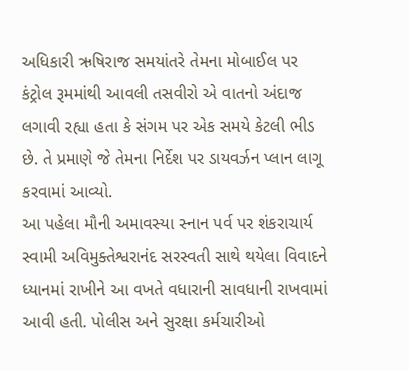અધિકારી ઋષિરાજ સમયાંતરે તેમના મોબાઈલ પર કંટ્રોલ રૂમમાંથી આવલી તસવીરો એ વાતનો અંદાજ લગાવી રહ્યા હતા કે સંગમ પર એક સમયે કેટલી ભીડ છે. તે પ્રમાણે જે તેમના નિર્દેશ પર ડાયવર્ઝન પ્લાન લાગૂ કરવામાં આવ્યો.
આ પહેલા મૌની અમાવસ્યા સ્નાન પર્વ પર શંકરાચાર્ય સ્વામી અવિમુક્તેશ્વરાનંદ સરસ્વતી સાથે થયેલા વિવાદને ધ્યાનમાં રાખીને આ વખતે વધારાની સાવધાની રાખવામાં આવી હતી. પોલીસ અને સુરક્ષા કર્મચારીઓ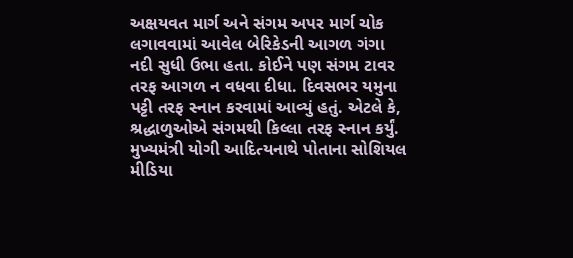અક્ષયવત માર્ગ અને સંગમ અપર માર્ગ ચોક લગાવવામાં આવેલ બેરિકેડની આગળ ગંગા નદી સુધી ઉભા હતા. કોઈને પણ સંગમ ટાવર તરફ આગળ ન વધવા દીધા. દિવસભર યમુના પટ્ટી તરફ સ્નાન કરવામાં આવ્યું હતું. એટલે કે, શ્રદ્ધાળુઓએ સંગમથી કિલ્લા તરફ સ્નાન કર્યું.
મુખ્યમંત્રી યોગી આદિત્યનાથે પોતાના સોશિયલ મીડિયા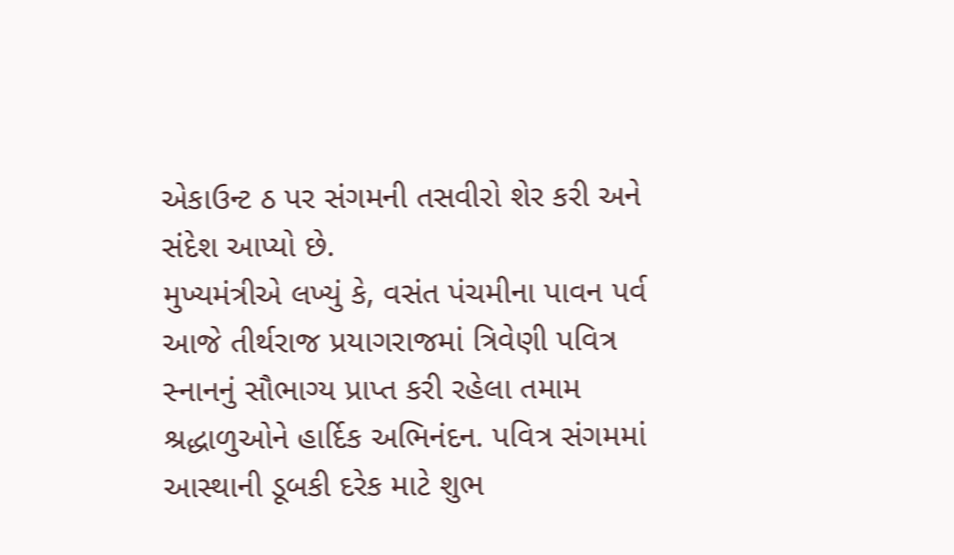એકાઉન્ટ ઠ પર સંગમની તસવીરો શેર કરી અને સંદેશ આપ્યો છે.
મુખ્યમંત્રીએ લખ્યું કે, વસંત પંચમીના પાવન પર્વ આજે તીર્થરાજ પ્રયાગરાજમાં ત્રિવેણી પવિત્ર સ્નાનનું સૌભાગ્ય પ્રાપ્ત કરી રહેલા તમામ શ્રદ્ધાળુઓને હાર્દિક અભિનંદન. પવિત્ર સંગમમાં આસ્થાની ડૂબકી દરેક માટે શુભ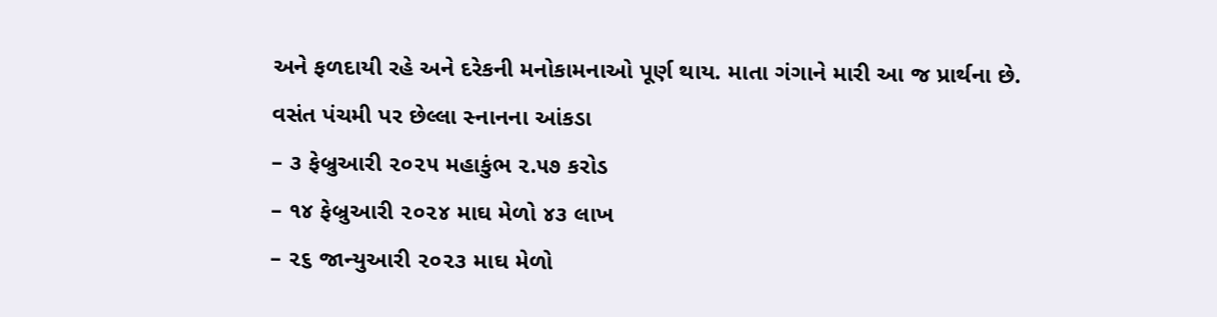અને ફળદાયી રહે અને દરેકની મનોકામનાઓ પૂર્ણ થાય. માતા ગંગાને મારી આ જ પ્રાર્થના છે.
વસંત પંચમી પર છેલ્લા સ્નાનના આંકડા
– ૩ ફેબ્રુઆરી ૨૦૨૫ મહાકુંભ ૨.૫૭ કરોડ
– ૧૪ ફેબ્રુઆરી ૨૦૨૪ માઘ મેળો ૪૩ લાખ
– ૨૬ જાન્યુઆરી ૨૦૨૩ માઘ મેળો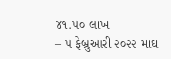૪૧.૫૦ લાખ
– ૫ ફેબ્રુઆરી ૨૦૨૨ માઘ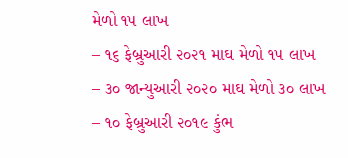મેળો ૧૫ લાખ
– ૧૬ ફેબ્રુઆરી ૨૦૨૧ માઘ મેળો ૧૫ લાખ
– ૩૦ જાન્યુઆરી ૨૦૨૦ માઘ મેળો ૩૦ લાખ
– ૧૦ ફેબ્રુઆરી ૨૦૧૯ કુંભ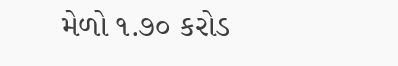મેળો ૧.૭૦ કરોડ